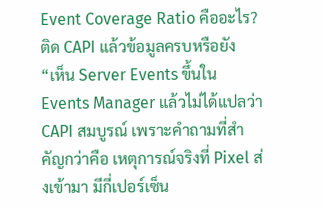Event Coverage Ratio คืออะไร? ติด CAPI แล้วข้อมูลครบหรือยัง
“เห็น Server Events ขึ้นใน Events Manager แล้วไม่ได้แปลว่า CAPI สมบูรณ์ เพราะคำถามที่สำคัญกว่าคือ เหตุการณ์จริงที่ Pixel ส่งเข้ามา มีกี่เปอร์เซ็น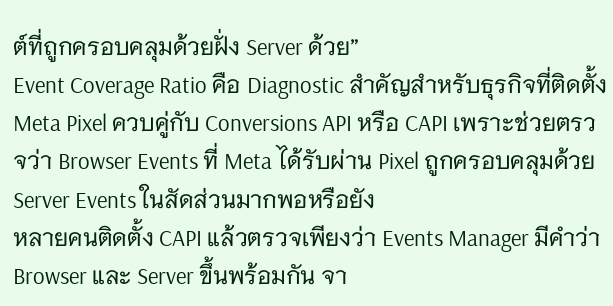ต์ที่ถูกครอบคลุมด้วยฝั่ง Server ด้วย”
Event Coverage Ratio คือ Diagnostic สำคัญสำหรับธุรกิจที่ติดตั้ง Meta Pixel ควบคู่กับ Conversions API หรือ CAPI เพราะช่วยตรวจว่า Browser Events ที่ Meta ได้รับผ่าน Pixel ถูกครอบคลุมด้วย Server Events ในสัดส่วนมากพอหรือยัง
หลายคนติดตั้ง CAPI แล้วตรวจเพียงว่า Events Manager มีคำว่า Browser และ Server ขึ้นพร้อมกัน จา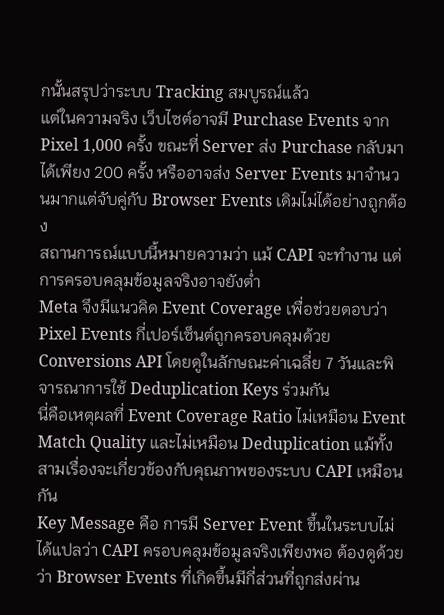กนั้นสรุปว่าระบบ Tracking สมบูรณ์แล้ว
แต่ในความจริง เว็บไซต์อาจมี Purchase Events จาก Pixel 1,000 ครั้ง ขณะที่ Server ส่ง Purchase กลับมาได้เพียง 200 ครั้ง หรืออาจส่ง Server Events มาจำนวนมากแต่จับคู่กับ Browser Events เดิมไม่ได้อย่างถูกต้อง
สถานการณ์แบบนี้หมายความว่า แม้ CAPI จะทำงาน แต่การครอบคลุมข้อมูลจริงอาจยังต่ำ
Meta จึงมีแนวคิด Event Coverage เพื่อช่วยตอบว่า Pixel Events กี่เปอร์เซ็นต์ถูกครอบคลุมด้วย Conversions API โดยดูในลักษณะค่าเฉลี่ย 7 วันและพิจารณาการใช้ Deduplication Keys ร่วมกัน
นี่คือเหตุผลที่ Event Coverage Ratio ไม่เหมือน Event Match Quality และไม่เหมือน Deduplication แม้ทั้งสามเรื่องจะเกี่ยวข้องกับคุณภาพของระบบ CAPI เหมือนกัน
Key Message คือ การมี Server Event ขึ้นในระบบไม่ได้แปลว่า CAPI ครอบคลุมข้อมูลจริงเพียงพอ ต้องดูด้วยว่า Browser Events ที่เกิดขึ้นมีกี่ส่วนที่ถูกส่งผ่าน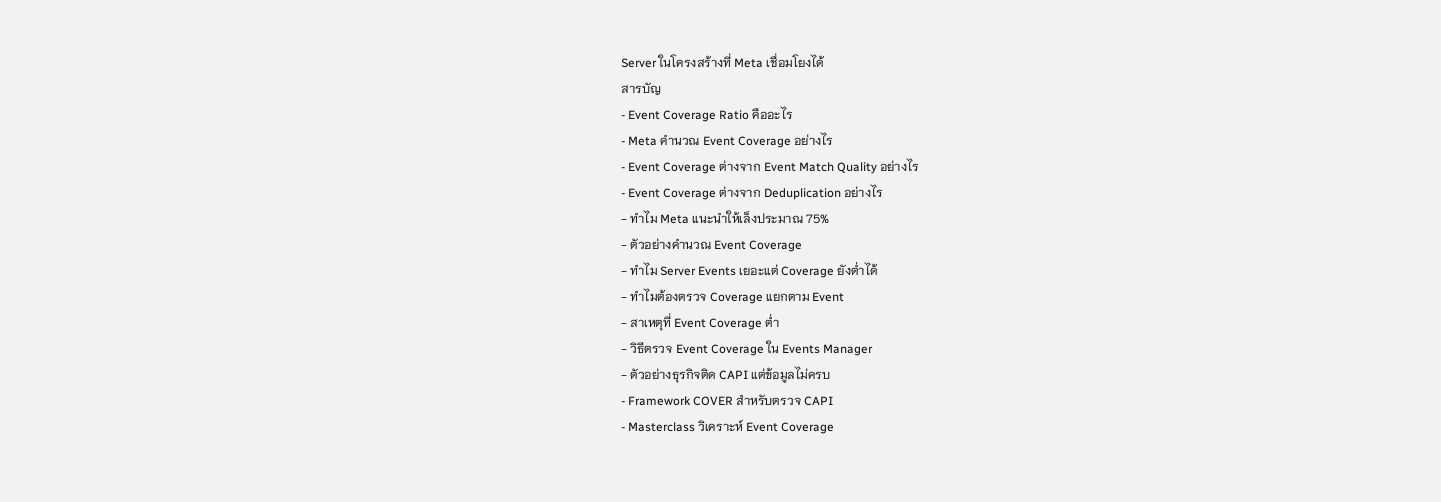Server ในโครงสร้างที่ Meta เชื่อมโยงได้
สารบัญ
- Event Coverage Ratio คืออะไร
- Meta คำนวณ Event Coverage อย่างไร
- Event Coverage ต่างจาก Event Match Quality อย่างไร
- Event Coverage ต่างจาก Deduplication อย่างไร
- ทำไม Meta แนะนำให้เล็งประมาณ 75%
- ตัวอย่างคำนวณ Event Coverage
- ทำไม Server Events เยอะแต่ Coverage ยังต่ำได้
- ทำไมต้องตรวจ Coverage แยกตาม Event
- สาเหตุที่ Event Coverage ต่ำ
- วิธีตรวจ Event Coverage ใน Events Manager
- ตัวอย่างธุรกิจติด CAPI แต่ข้อมูลไม่ครบ
- Framework COVER สำหรับตรวจ CAPI
- Masterclass วิเคราะห์ Event Coverage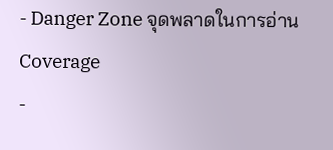- Danger Zone จุดพลาดในการอ่าน Coverage
-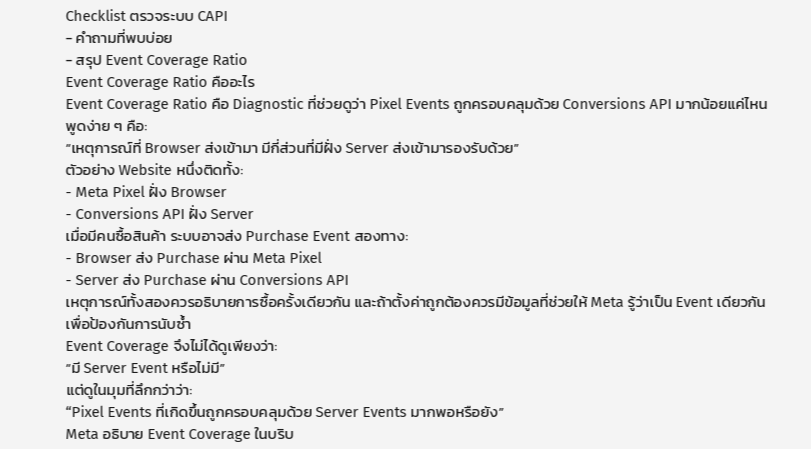Checklist ตรวจระบบ CAPI
- คำถามที่พบบ่อย
- สรุป Event Coverage Ratio
Event Coverage Ratio คืออะไร
Event Coverage Ratio คือ Diagnostic ที่ช่วยดูว่า Pixel Events ถูกครอบคลุมด้วย Conversions API มากน้อยแค่ไหน
พูดง่าย ๆ คือ:
“เหตุการณ์ที่ Browser ส่งเข้ามา มีกี่ส่วนที่มีฝั่ง Server ส่งเข้ามารองรับด้วย”
ตัวอย่าง Website หนึ่งติดทั้ง:
- Meta Pixel ฝั่ง Browser
- Conversions API ฝั่ง Server
เมื่อมีคนซื้อสินค้า ระบบอาจส่ง Purchase Event สองทาง:
- Browser ส่ง Purchase ผ่าน Meta Pixel
- Server ส่ง Purchase ผ่าน Conversions API
เหตุการณ์ทั้งสองควรอธิบายการซื้อครั้งเดียวกัน และถ้าตั้งค่าถูกต้องควรมีข้อมูลที่ช่วยให้ Meta รู้ว่าเป็น Event เดียวกันเพื่อป้องกันการนับซ้ำ
Event Coverage จึงไม่ได้ดูเพียงว่า:
“มี Server Event หรือไม่มี”
แต่ดูในมุมที่ลึกกว่าว่า:
“Pixel Events ที่เกิดขึ้นถูกครอบคลุมด้วย Server Events มากพอหรือยัง”
Meta อธิบาย Event Coverage ในบริบ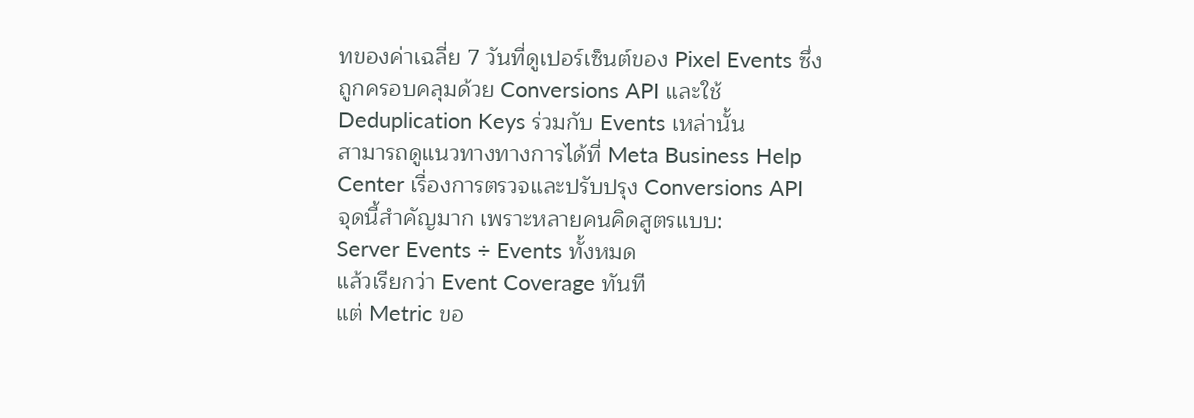ทของค่าเฉลี่ย 7 วันที่ดูเปอร์เซ็นต์ของ Pixel Events ซึ่งถูกครอบคลุมด้วย Conversions API และใช้ Deduplication Keys ร่วมกับ Events เหล่านั้น
สามารถดูแนวทางทางการได้ที่ Meta Business Help Center เรื่องการตรวจและปรับปรุง Conversions API
จุดนี้สำคัญมาก เพราะหลายคนคิดสูตรแบบ:
Server Events ÷ Events ทั้งหมด
แล้วเรียกว่า Event Coverage ทันที
แต่ Metric ขอ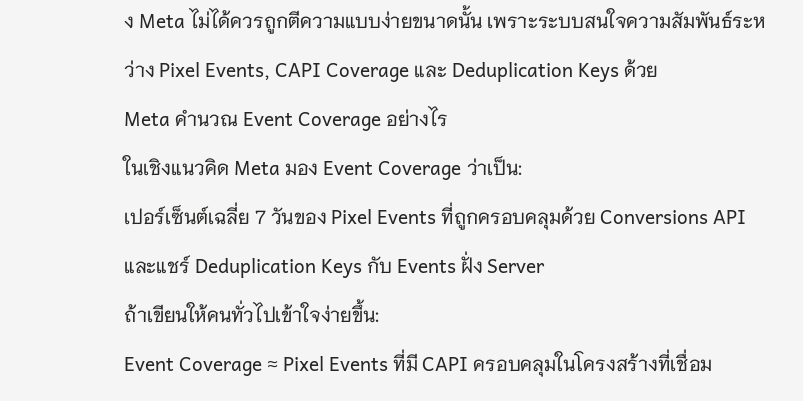ง Meta ไม่ได้ควรถูกตีความแบบง่ายขนาดนั้น เพราะระบบสนใจความสัมพันธ์ระหว่าง Pixel Events, CAPI Coverage และ Deduplication Keys ด้วย
Meta คำนวณ Event Coverage อย่างไร
ในเชิงแนวคิด Meta มอง Event Coverage ว่าเป็น:
เปอร์เซ็นต์เฉลี่ย 7 วันของ Pixel Events ที่ถูกครอบคลุมด้วย Conversions API และแชร์ Deduplication Keys กับ Events ฝั่ง Server
ถ้าเขียนให้คนทั่วไปเข้าใจง่ายขึ้น:
Event Coverage ≈ Pixel Events ที่มี CAPI ครอบคลุมในโครงสร้างที่เชื่อม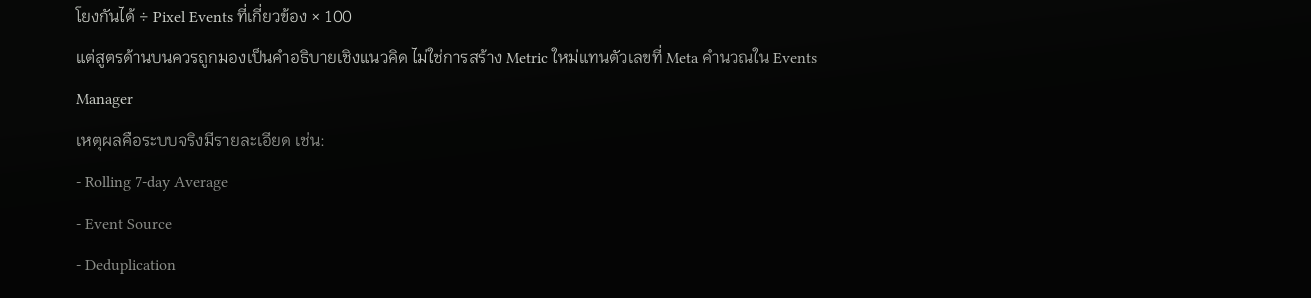โยงกันได้ ÷ Pixel Events ที่เกี่ยวข้อง × 100
แต่สูตรด้านบนควรถูกมองเป็นคำอธิบายเชิงแนวคิด ไม่ใช่การสร้าง Metric ใหม่แทนตัวเลขที่ Meta คำนวณใน Events Manager
เหตุผลคือระบบจริงมีรายละเอียด เช่น:
- Rolling 7-day Average
- Event Source
- Deduplication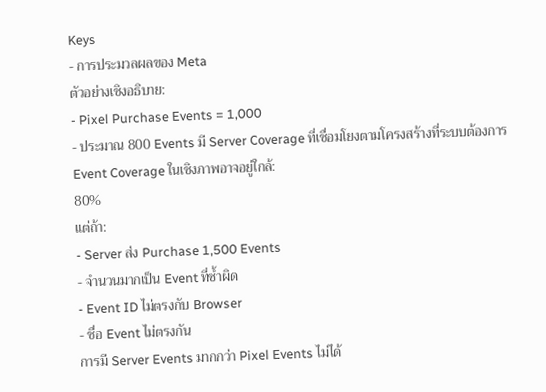Keys
- การประมวลผลของ Meta
ตัวอย่างเชิงอธิบาย:
- Pixel Purchase Events = 1,000
- ประมาณ 800 Events มี Server Coverage ที่เชื่อมโยงตามโครงสร้างที่ระบบต้องการ
Event Coverage ในเชิงภาพอาจอยู่ใกล้:
80%
แต่ถ้า:
- Server ส่ง Purchase 1,500 Events
- จำนวนมากเป็น Event ที่ซ้ำผิด
- Event ID ไม่ตรงกับ Browser
- ชื่อ Event ไม่ตรงกัน
การมี Server Events มากกว่า Pixel Events ไม่ได้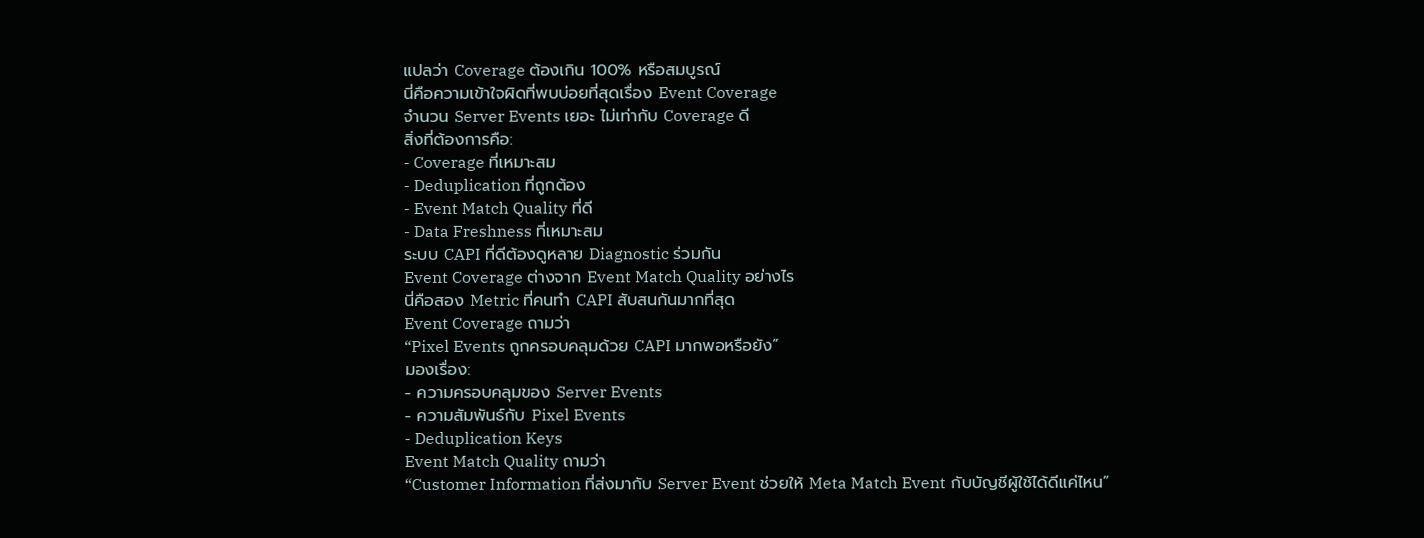แปลว่า Coverage ต้องเกิน 100% หรือสมบูรณ์
นี่คือความเข้าใจผิดที่พบบ่อยที่สุดเรื่อง Event Coverage
จำนวน Server Events เยอะ ไม่เท่ากับ Coverage ดี
สิ่งที่ต้องการคือ:
- Coverage ที่เหมาะสม
- Deduplication ที่ถูกต้อง
- Event Match Quality ที่ดี
- Data Freshness ที่เหมาะสม
ระบบ CAPI ที่ดีต้องดูหลาย Diagnostic ร่วมกัน
Event Coverage ต่างจาก Event Match Quality อย่างไร
นี่คือสอง Metric ที่คนทำ CAPI สับสนกันมากที่สุด
Event Coverage ถามว่า
“Pixel Events ถูกครอบคลุมด้วย CAPI มากพอหรือยัง”
มองเรื่อง:
- ความครอบคลุมของ Server Events
- ความสัมพันธ์กับ Pixel Events
- Deduplication Keys
Event Match Quality ถามว่า
“Customer Information ที่ส่งมากับ Server Event ช่วยให้ Meta Match Event กับบัญชีผู้ใช้ได้ดีแค่ไหน”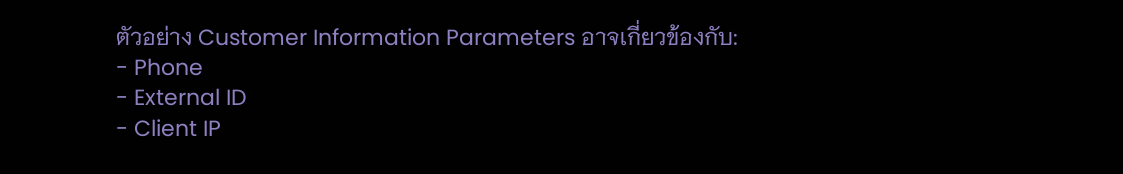ตัวอย่าง Customer Information Parameters อาจเกี่ยวข้องกับ:
- Phone
- External ID
- Client IP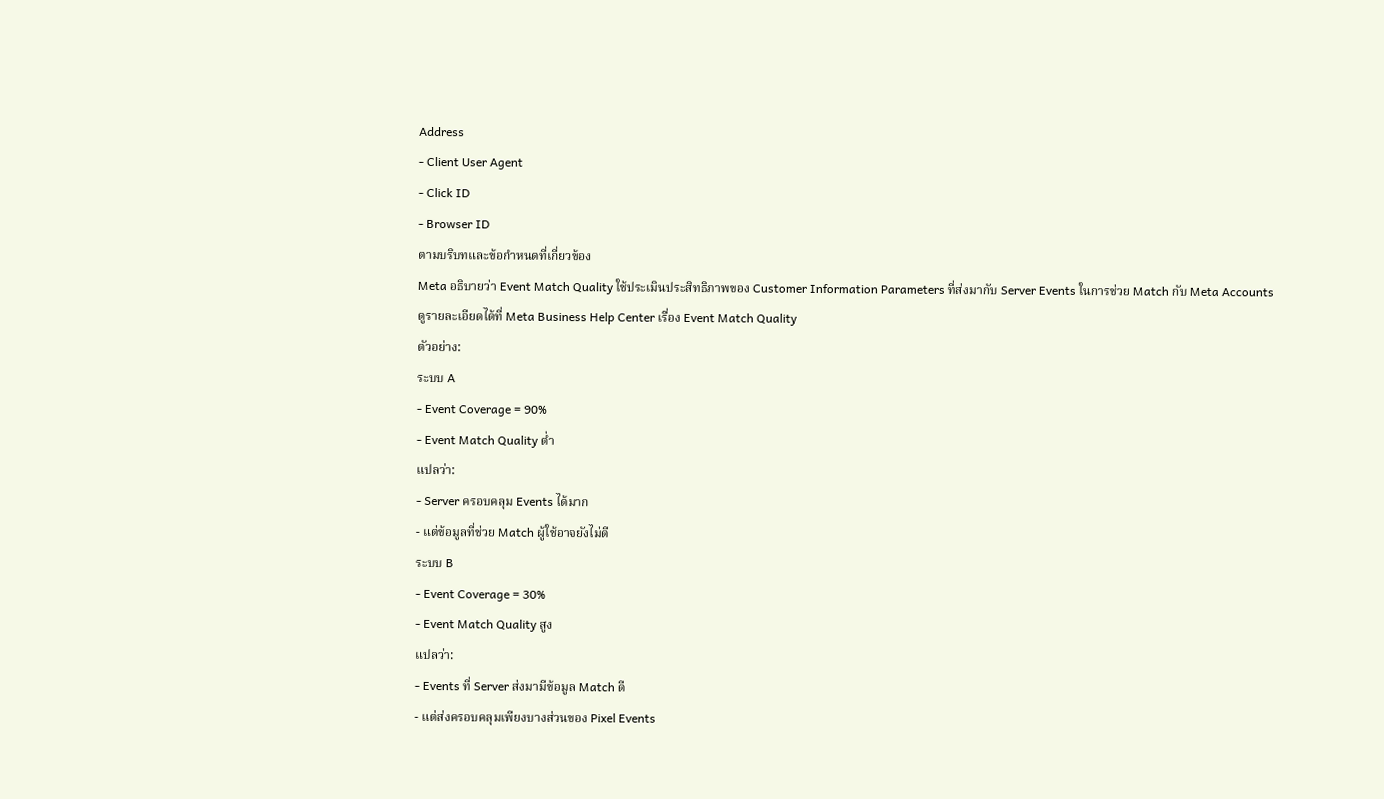Address
- Client User Agent
- Click ID
- Browser ID
ตามบริบทและข้อกำหนดที่เกี่ยวข้อง
Meta อธิบายว่า Event Match Quality ใช้ประเมินประสิทธิภาพของ Customer Information Parameters ที่ส่งมากับ Server Events ในการช่วย Match กับ Meta Accounts
ดูรายละเอียดได้ที่ Meta Business Help Center เรื่อง Event Match Quality
ตัวอย่าง:
ระบบ A
- Event Coverage = 90%
- Event Match Quality ต่ำ
แปลว่า:
- Server ครอบคลุม Events ได้มาก
- แต่ข้อมูลที่ช่วย Match ผู้ใช้อาจยังไม่ดี
ระบบ B
- Event Coverage = 30%
- Event Match Quality สูง
แปลว่า:
- Events ที่ Server ส่งมามีข้อมูล Match ดี
- แต่ส่งครอบคลุมเพียงบางส่วนของ Pixel Events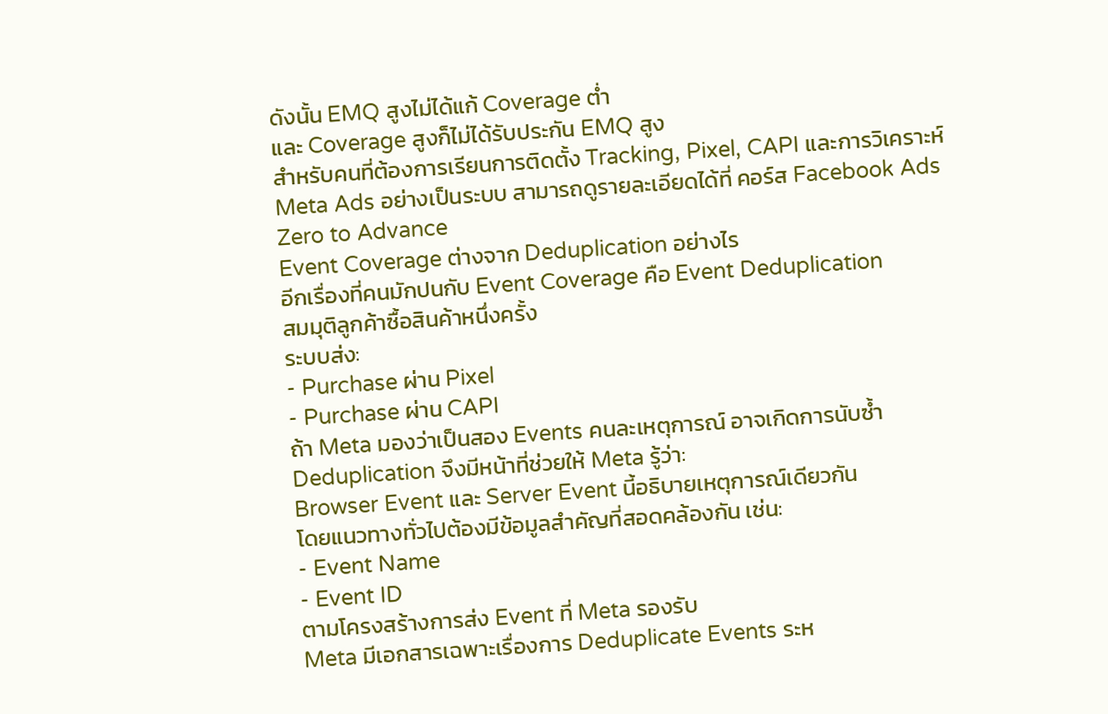ดังนั้น EMQ สูงไม่ได้แก้ Coverage ต่ำ
และ Coverage สูงก็ไม่ได้รับประกัน EMQ สูง
สำหรับคนที่ต้องการเรียนการติดตั้ง Tracking, Pixel, CAPI และการวิเคราะห์ Meta Ads อย่างเป็นระบบ สามารถดูรายละเอียดได้ที่ คอร์ส Facebook Ads Zero to Advance
Event Coverage ต่างจาก Deduplication อย่างไร
อีกเรื่องที่คนมักปนกับ Event Coverage คือ Event Deduplication
สมมุติลูกค้าซื้อสินค้าหนึ่งครั้ง
ระบบส่ง:
- Purchase ผ่าน Pixel
- Purchase ผ่าน CAPI
ถ้า Meta มองว่าเป็นสอง Events คนละเหตุการณ์ อาจเกิดการนับซ้ำ
Deduplication จึงมีหน้าที่ช่วยให้ Meta รู้ว่า:
Browser Event และ Server Event นี้อธิบายเหตุการณ์เดียวกัน
โดยแนวทางทั่วไปต้องมีข้อมูลสำคัญที่สอดคล้องกัน เช่น:
- Event Name
- Event ID
ตามโครงสร้างการส่ง Event ที่ Meta รองรับ
Meta มีเอกสารเฉพาะเรื่องการ Deduplicate Events ระห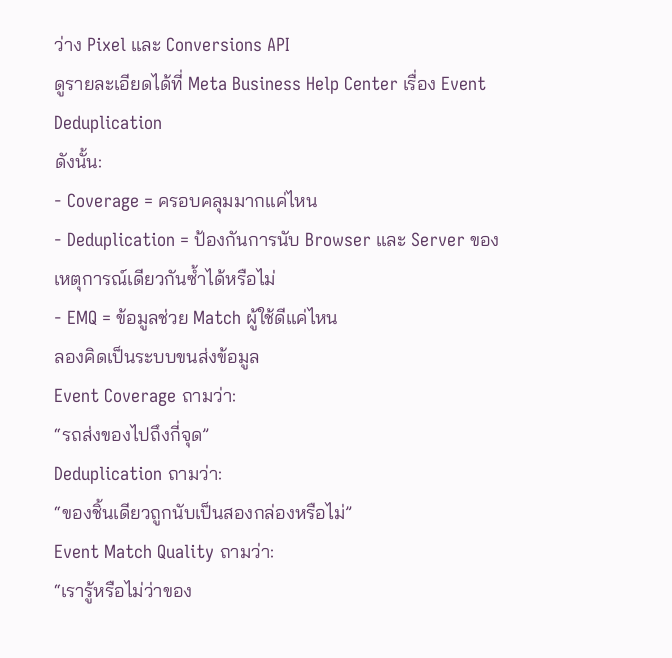ว่าง Pixel และ Conversions API
ดูรายละเอียดได้ที่ Meta Business Help Center เรื่อง Event Deduplication
ดังนั้น:
- Coverage = ครอบคลุมมากแค่ไหน
- Deduplication = ป้องกันการนับ Browser และ Server ของเหตุการณ์เดียวกันซ้ำได้หรือไม่
- EMQ = ข้อมูลช่วย Match ผู้ใช้ดีแค่ไหน
ลองคิดเป็นระบบขนส่งข้อมูล
Event Coverage ถามว่า:
“รถส่งของไปถึงกี่จุด”
Deduplication ถามว่า:
“ของชิ้นเดียวถูกนับเป็นสองกล่องหรือไม่”
Event Match Quality ถามว่า:
“เรารู้หรือไม่ว่าของ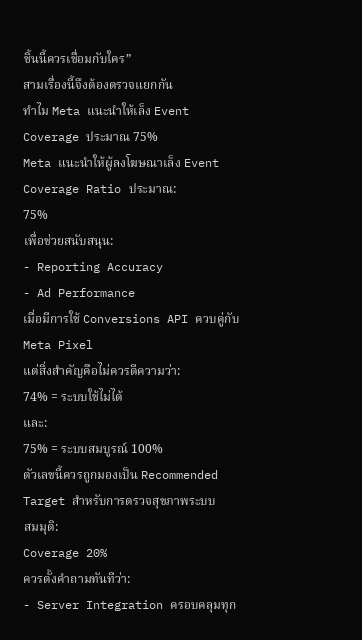ชิ้นนี้ควรเชื่อมกับใคร”
สามเรื่องนี้จึงต้องตรวจแยกกัน
ทำไม Meta แนะนำให้เล็ง Event Coverage ประมาณ 75%
Meta แนะนำให้ผู้ลงโฆษณาเล็ง Event Coverage Ratio ประมาณ:
75%
เพื่อช่วยสนับสนุน:
- Reporting Accuracy
- Ad Performance
เมื่อมีการใช้ Conversions API ควบคู่กับ Meta Pixel
แต่สิ่งสำคัญคือไม่ควรตีความว่า:
74% = ระบบใช้ไม่ได้
และ:
75% = ระบบสมบูรณ์ 100%
ตัวเลขนี้ควรถูกมองเป็น Recommended Target สำหรับการตรวจสุขภาพระบบ
สมมุติ:
Coverage 20%
ควรตั้งคำถามทันทีว่า:
- Server Integration ครอบคลุมทุก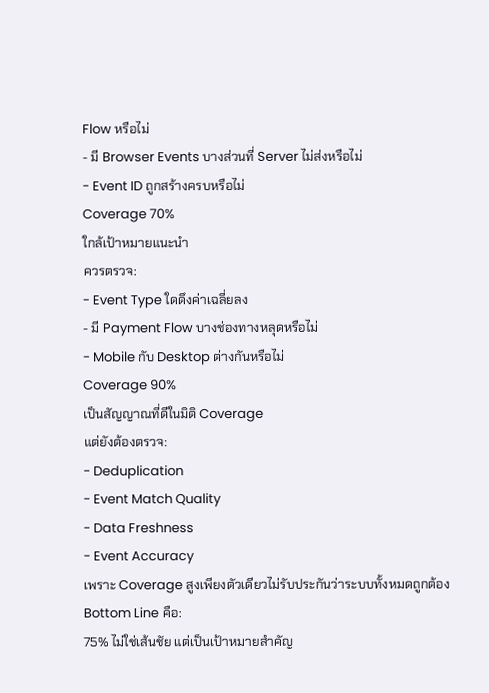Flow หรือไม่
- มี Browser Events บางส่วนที่ Server ไม่ส่งหรือไม่
- Event ID ถูกสร้างครบหรือไม่
Coverage 70%
ใกล้เป้าหมายแนะนำ
ควรตรวจ:
- Event Type ใดดึงค่าเฉลี่ยลง
- มี Payment Flow บางช่องทางหลุดหรือไม่
- Mobile กับ Desktop ต่างกันหรือไม่
Coverage 90%
เป็นสัญญาณที่ดีในมิติ Coverage
แต่ยังต้องตรวจ:
- Deduplication
- Event Match Quality
- Data Freshness
- Event Accuracy
เพราะ Coverage สูงเพียงตัวเดียวไม่รับประกันว่าระบบทั้งหมดถูกต้อง
Bottom Line คือ:
75% ไม่ใช่เส้นชัย แต่เป็นเป้าหมายสำคัญ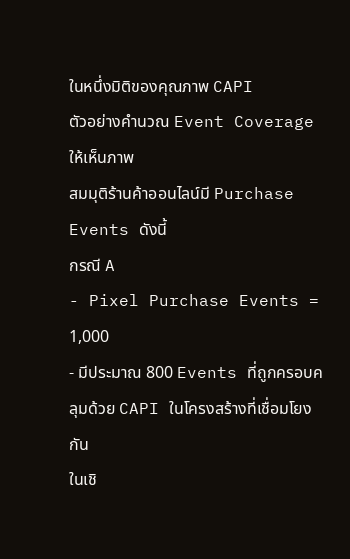ในหนึ่งมิติของคุณภาพ CAPI
ตัวอย่างคำนวณ Event Coverage ให้เห็นภาพ
สมมุติร้านค้าออนไลน์มี Purchase Events ดังนี้
กรณี A
- Pixel Purchase Events = 1,000
- มีประมาณ 800 Events ที่ถูกครอบคลุมด้วย CAPI ในโครงสร้างที่เชื่อมโยงกัน
ในเชิ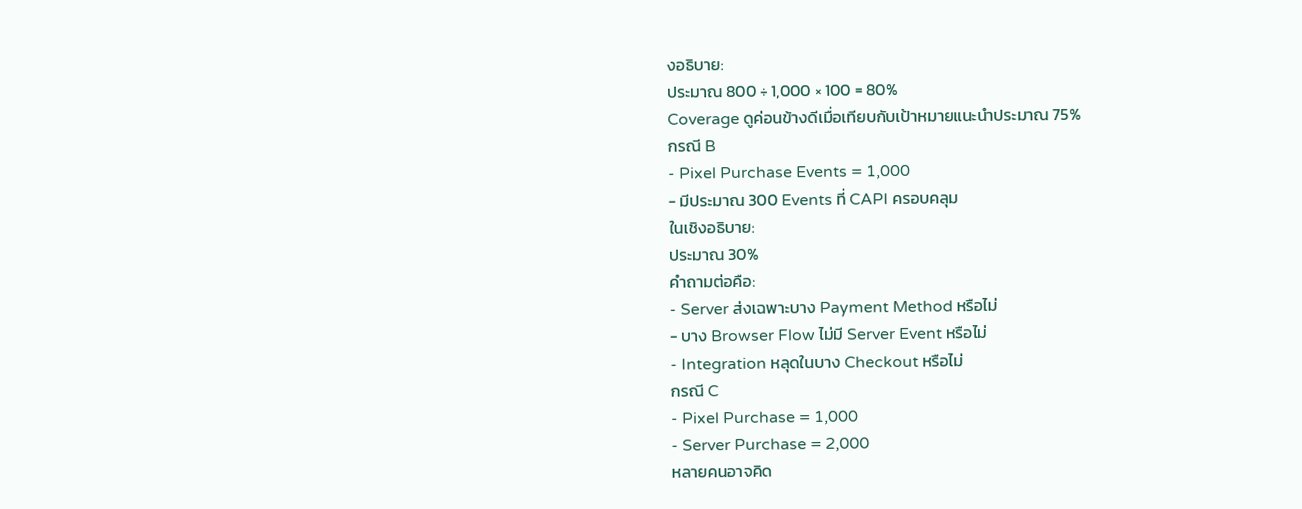งอธิบาย:
ประมาณ 800 ÷ 1,000 × 100 = 80%
Coverage ดูค่อนข้างดีเมื่อเทียบกับเป้าหมายแนะนำประมาณ 75%
กรณี B
- Pixel Purchase Events = 1,000
- มีประมาณ 300 Events ที่ CAPI ครอบคลุม
ในเชิงอธิบาย:
ประมาณ 30%
คำถามต่อคือ:
- Server ส่งเฉพาะบาง Payment Method หรือไม่
- บาง Browser Flow ไม่มี Server Event หรือไม่
- Integration หลุดในบาง Checkout หรือไม่
กรณี C
- Pixel Purchase = 1,000
- Server Purchase = 2,000
หลายคนอาจคิด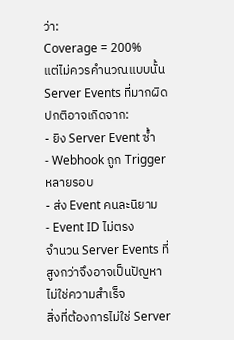ว่า:
Coverage = 200%
แต่ไม่ควรคำนวณแบบนั้น
Server Events ที่มากผิดปกติอาจเกิดจาก:
- ยิง Server Event ซ้ำ
- Webhook ถูก Trigger หลายรอบ
- ส่ง Event คนละนิยาม
- Event ID ไม่ตรง
จำนวน Server Events ที่สูงกว่าจึงอาจเป็นปัญหา ไม่ใช่ความสำเร็จ
สิ่งที่ต้องการไม่ใช่ Server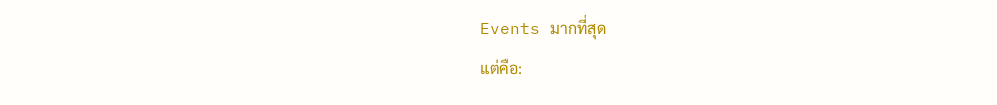Events มากที่สุด
แต่คือ: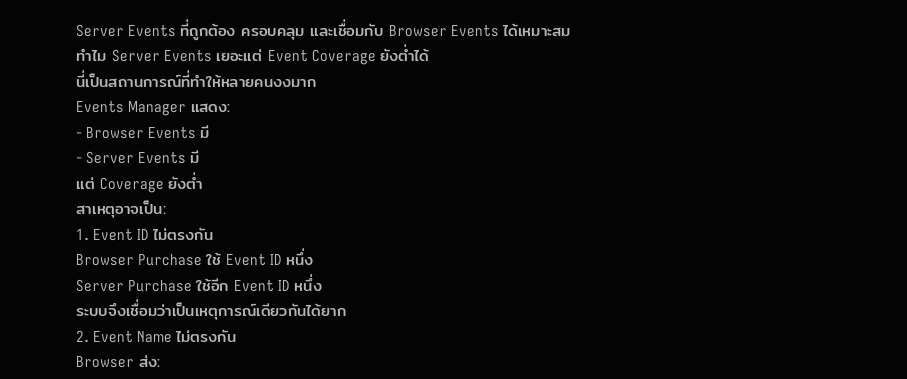Server Events ที่ถูกต้อง ครอบคลุม และเชื่อมกับ Browser Events ได้เหมาะสม
ทำไม Server Events เยอะแต่ Event Coverage ยังต่ำได้
นี่เป็นสถานการณ์ที่ทำให้หลายคนงงมาก
Events Manager แสดง:
- Browser Events มี
- Server Events มี
แต่ Coverage ยังต่ำ
สาเหตุอาจเป็น:
1. Event ID ไม่ตรงกัน
Browser Purchase ใช้ Event ID หนึ่ง
Server Purchase ใช้อีก Event ID หนึ่ง
ระบบจึงเชื่อมว่าเป็นเหตุการณ์เดียวกันได้ยาก
2. Event Name ไม่ตรงกัน
Browser ส่ง: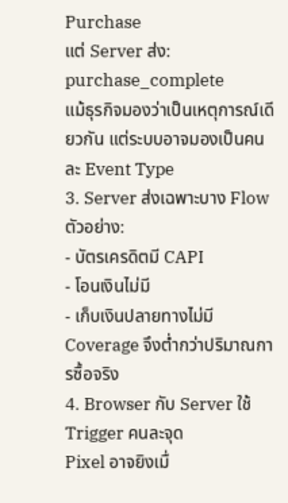Purchase
แต่ Server ส่ง:
purchase_complete
แม้ธุรกิจมองว่าเป็นเหตุการณ์เดียวกัน แต่ระบบอาจมองเป็นคนละ Event Type
3. Server ส่งเฉพาะบาง Flow
ตัวอย่าง:
- บัตรเครดิตมี CAPI
- โอนเงินไม่มี
- เก็บเงินปลายทางไม่มี
Coverage จึงต่ำกว่าปริมาณการซื้อจริง
4. Browser กับ Server ใช้ Trigger คนละจุด
Pixel อาจยิงเมื่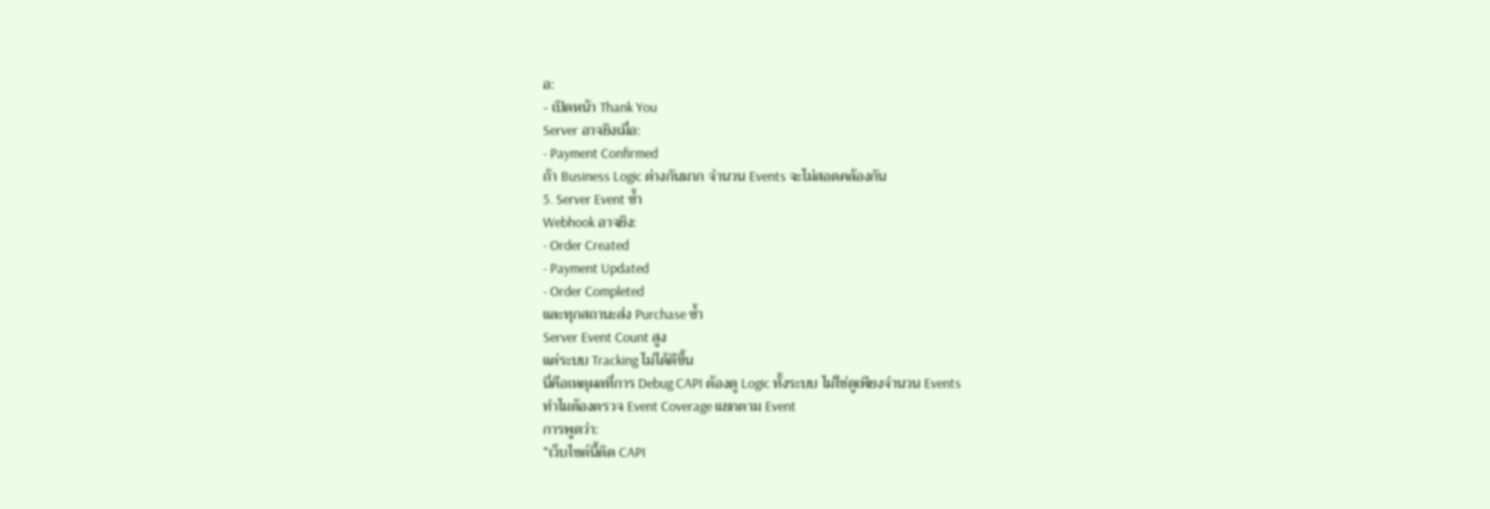อ:
- เปิดหน้า Thank You
Server อาจยิงเมื่อ:
- Payment Confirmed
ถ้า Business Logic ต่างกันมาก จำนวน Events จะไม่สอดคล้องกัน
5. Server Event ซ้ำ
Webhook อาจยิง:
- Order Created
- Payment Updated
- Order Completed
และทุกสถานะส่ง Purchase ซ้ำ
Server Event Count สูง
แต่ระบบ Tracking ไม่ได้ดีขึ้น
นี่คือเหตุผลที่การ Debug CAPI ต้องดู Logic ทั้งระบบ ไม่ใช่ดูเพียงจำนวน Events
ทำไมต้องตรวจ Event Coverage แยกตาม Event
การพูดว่า:
“เว็บไซต์นี้ติด CAPI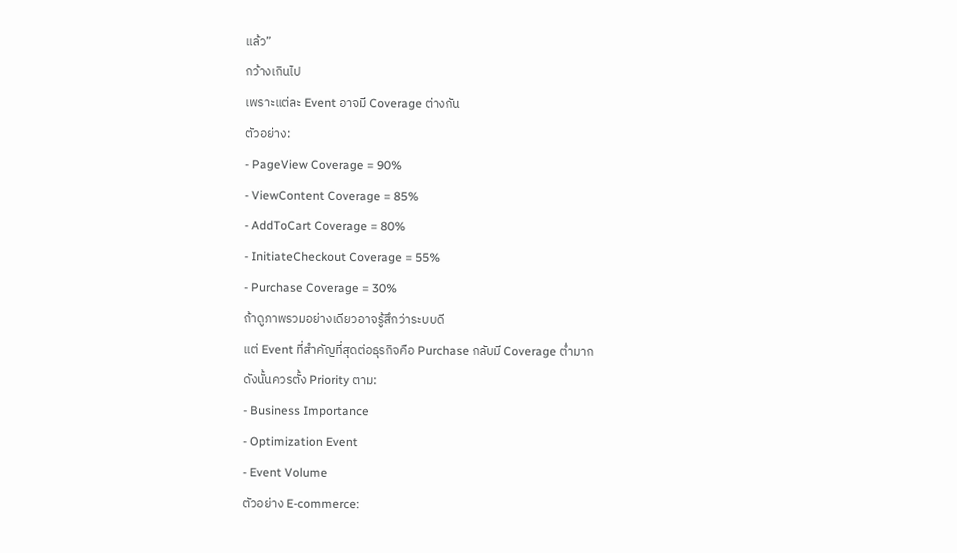แล้ว”
กว้างเกินไป
เพราะแต่ละ Event อาจมี Coverage ต่างกัน
ตัวอย่าง:
- PageView Coverage = 90%
- ViewContent Coverage = 85%
- AddToCart Coverage = 80%
- InitiateCheckout Coverage = 55%
- Purchase Coverage = 30%
ถ้าดูภาพรวมอย่างเดียวอาจรู้สึกว่าระบบดี
แต่ Event ที่สำคัญที่สุดต่อธุรกิจคือ Purchase กลับมี Coverage ต่ำมาก
ดังนั้นควรตั้ง Priority ตาม:
- Business Importance
- Optimization Event
- Event Volume
ตัวอย่าง E-commerce: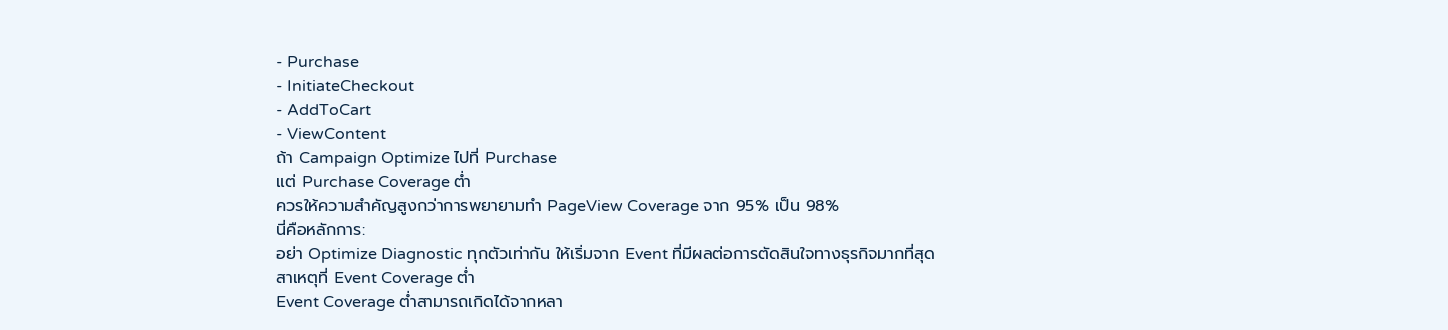- Purchase
- InitiateCheckout
- AddToCart
- ViewContent
ถ้า Campaign Optimize ไปที่ Purchase
แต่ Purchase Coverage ต่ำ
ควรให้ความสำคัญสูงกว่าการพยายามทำ PageView Coverage จาก 95% เป็น 98%
นี่คือหลักการ:
อย่า Optimize Diagnostic ทุกตัวเท่ากัน ให้เริ่มจาก Event ที่มีผลต่อการตัดสินใจทางธุรกิจมากที่สุด
สาเหตุที่ Event Coverage ต่ำ
Event Coverage ต่ำสามารถเกิดได้จากหลา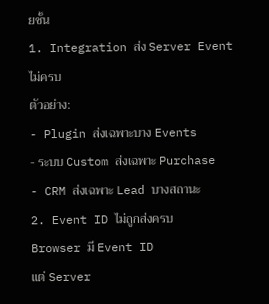ยชั้น
1. Integration ส่ง Server Event ไม่ครบ
ตัวอย่าง:
- Plugin ส่งเฉพาะบาง Events
- ระบบ Custom ส่งเฉพาะ Purchase
- CRM ส่งเฉพาะ Lead บางสถานะ
2. Event ID ไม่ถูกส่งครบ
Browser มี Event ID
แต่ Server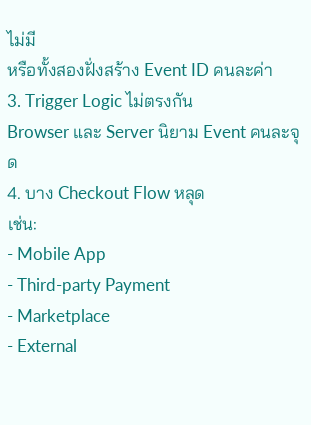ไม่มี
หรือทั้งสองฝั่งสร้าง Event ID คนละค่า
3. Trigger Logic ไม่ตรงกัน
Browser และ Server นิยาม Event คนละจุด
4. บาง Checkout Flow หลุด
เช่น:
- Mobile App
- Third-party Payment
- Marketplace
- External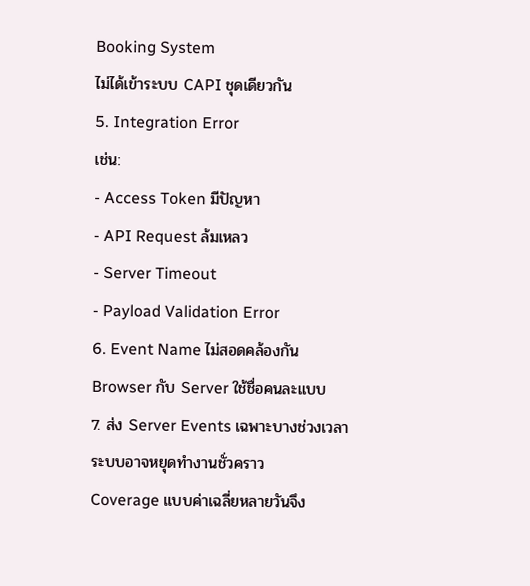Booking System
ไม่ได้เข้าระบบ CAPI ชุดเดียวกัน
5. Integration Error
เช่น:
- Access Token มีปัญหา
- API Request ล้มเหลว
- Server Timeout
- Payload Validation Error
6. Event Name ไม่สอดคล้องกัน
Browser กับ Server ใช้ชื่อคนละแบบ
7. ส่ง Server Events เฉพาะบางช่วงเวลา
ระบบอาจหยุดทำงานชั่วคราว
Coverage แบบค่าเฉลี่ยหลายวันจึง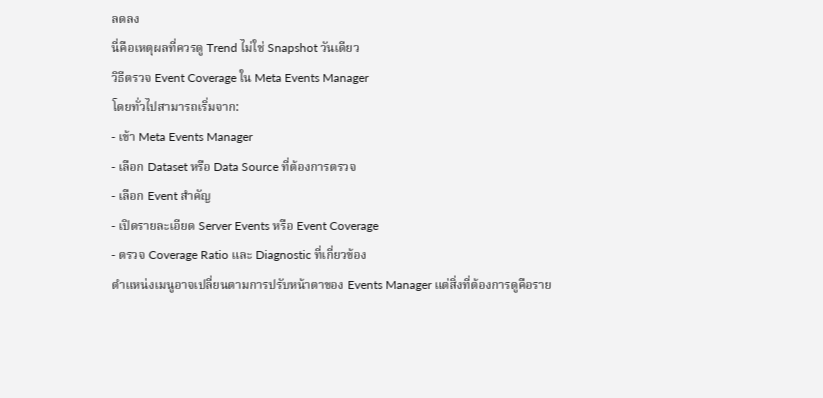ลดลง
นี่คือเหตุผลที่ควรดู Trend ไม่ใช่ Snapshot วันเดียว
วิธีตรวจ Event Coverage ใน Meta Events Manager
โดยทั่วไปสามารถเริ่มจาก:
- เข้า Meta Events Manager
- เลือก Dataset หรือ Data Source ที่ต้องการตรวจ
- เลือก Event สำคัญ
- เปิดรายละเอียด Server Events หรือ Event Coverage
- ตรวจ Coverage Ratio และ Diagnostic ที่เกี่ยวข้อง
ตำแหน่งเมนูอาจเปลี่ยนตามการปรับหน้าตาของ Events Manager แต่สิ่งที่ต้องการดูคือราย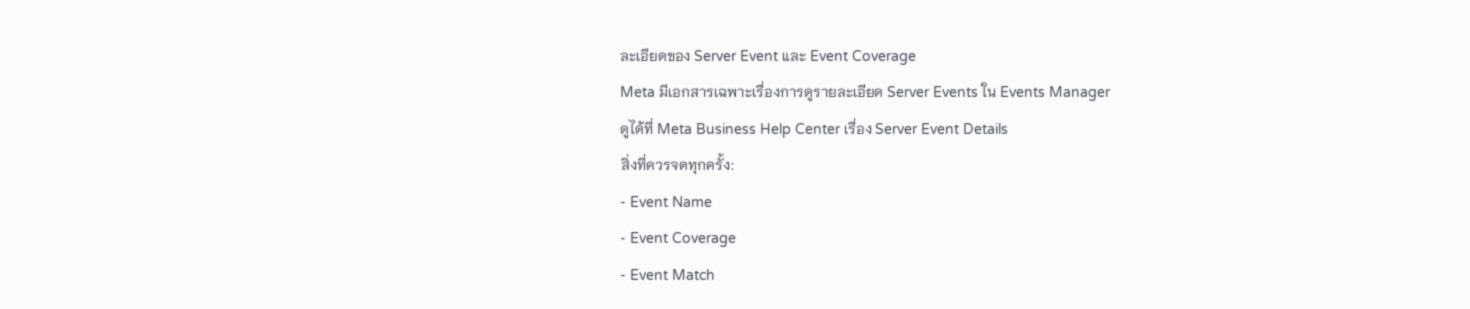ละเอียดของ Server Event และ Event Coverage
Meta มีเอกสารเฉพาะเรื่องการดูรายละเอียด Server Events ใน Events Manager
ดูได้ที่ Meta Business Help Center เรื่อง Server Event Details
สิ่งที่ควรจดทุกครั้ง:
- Event Name
- Event Coverage
- Event Match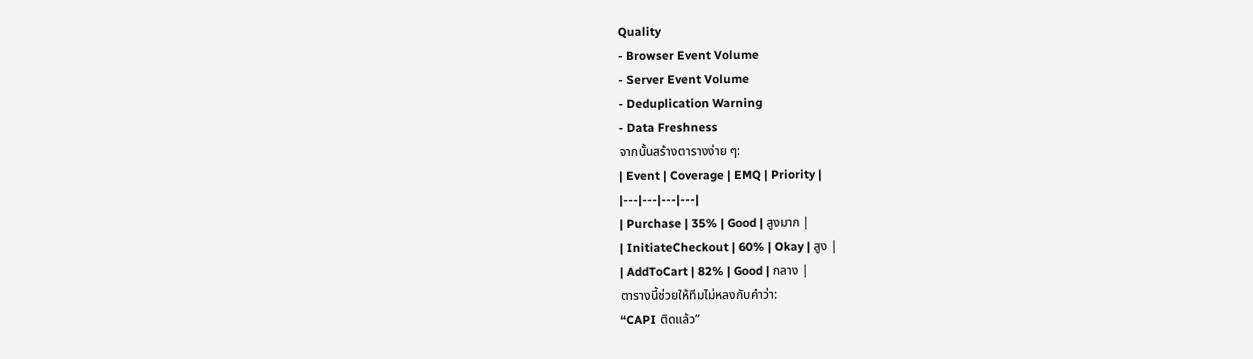Quality
- Browser Event Volume
- Server Event Volume
- Deduplication Warning
- Data Freshness
จากนั้นสร้างตารางง่าย ๆ:
| Event | Coverage | EMQ | Priority |
|---|---|---|---|
| Purchase | 35% | Good | สูงมาก |
| InitiateCheckout | 60% | Okay | สูง |
| AddToCart | 82% | Good | กลาง |
ตารางนี้ช่วยให้ทีมไม่หลงกับคำว่า:
“CAPI ติดแล้ว”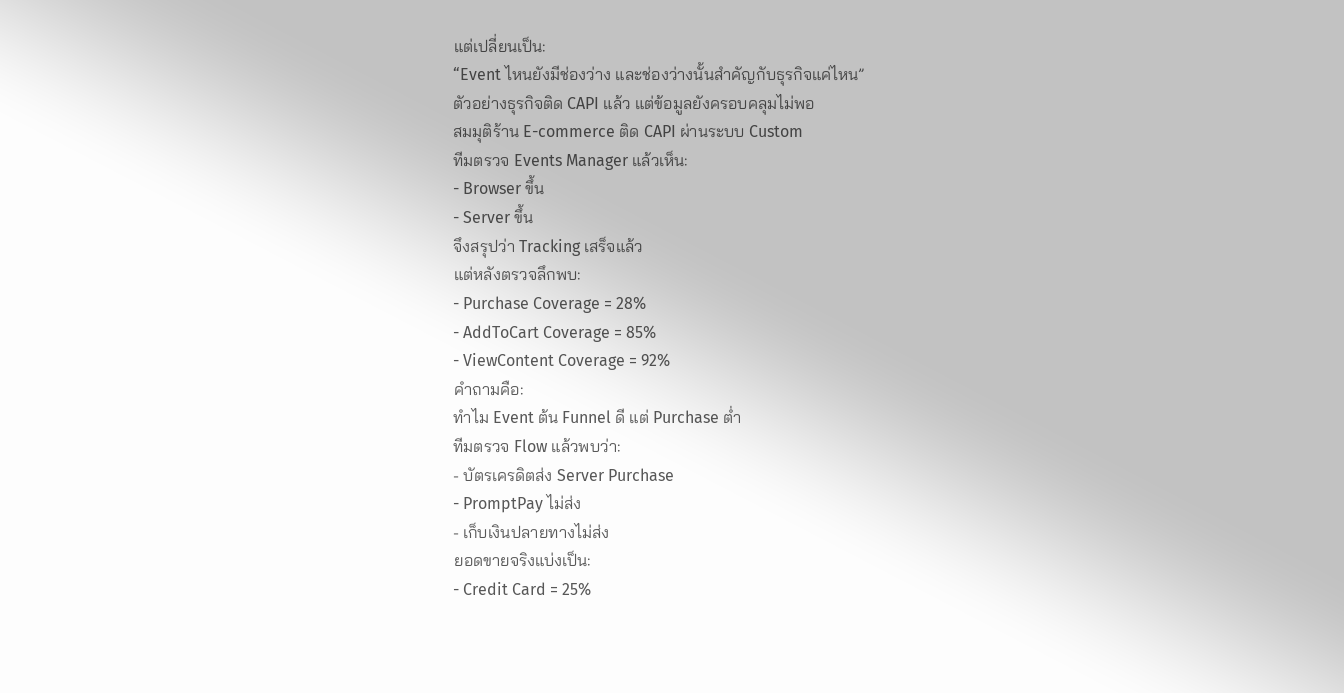แต่เปลี่ยนเป็น:
“Event ไหนยังมีช่องว่าง และช่องว่างนั้นสำคัญกับธุรกิจแค่ไหน”
ตัวอย่างธุรกิจติด CAPI แล้ว แต่ข้อมูลยังครอบคลุมไม่พอ
สมมุติร้าน E-commerce ติด CAPI ผ่านระบบ Custom
ทีมตรวจ Events Manager แล้วเห็น:
- Browser ขึ้น
- Server ขึ้น
จึงสรุปว่า Tracking เสร็จแล้ว
แต่หลังตรวจลึกพบ:
- Purchase Coverage = 28%
- AddToCart Coverage = 85%
- ViewContent Coverage = 92%
คำถามคือ:
ทำไม Event ต้น Funnel ดี แต่ Purchase ต่ำ
ทีมตรวจ Flow แล้วพบว่า:
- บัตรเครดิตส่ง Server Purchase
- PromptPay ไม่ส่ง
- เก็บเงินปลายทางไม่ส่ง
ยอดขายจริงแบ่งเป็น:
- Credit Card = 25%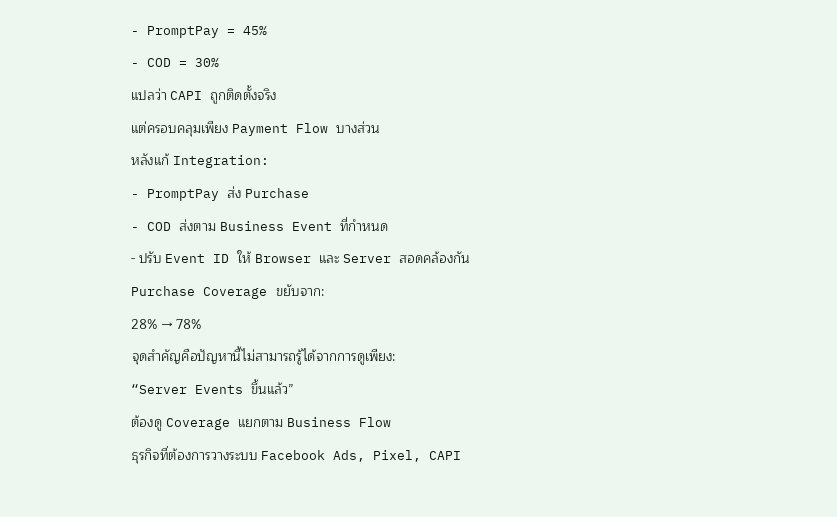- PromptPay = 45%
- COD = 30%
แปลว่า CAPI ถูกติดตั้งจริง
แต่ครอบคลุมเพียง Payment Flow บางส่วน
หลังแก้ Integration:
- PromptPay ส่ง Purchase
- COD ส่งตาม Business Event ที่กำหนด
- ปรับ Event ID ให้ Browser และ Server สอดคล้องกัน
Purchase Coverage ขยับจาก:
28% → 78%
จุดสำคัญคือปัญหานี้ไม่สามารถรู้ได้จากการดูเพียง:
“Server Events ขึ้นแล้ว”
ต้องดู Coverage แยกตาม Business Flow
ธุรกิจที่ต้องการวางระบบ Facebook Ads, Pixel, CAPI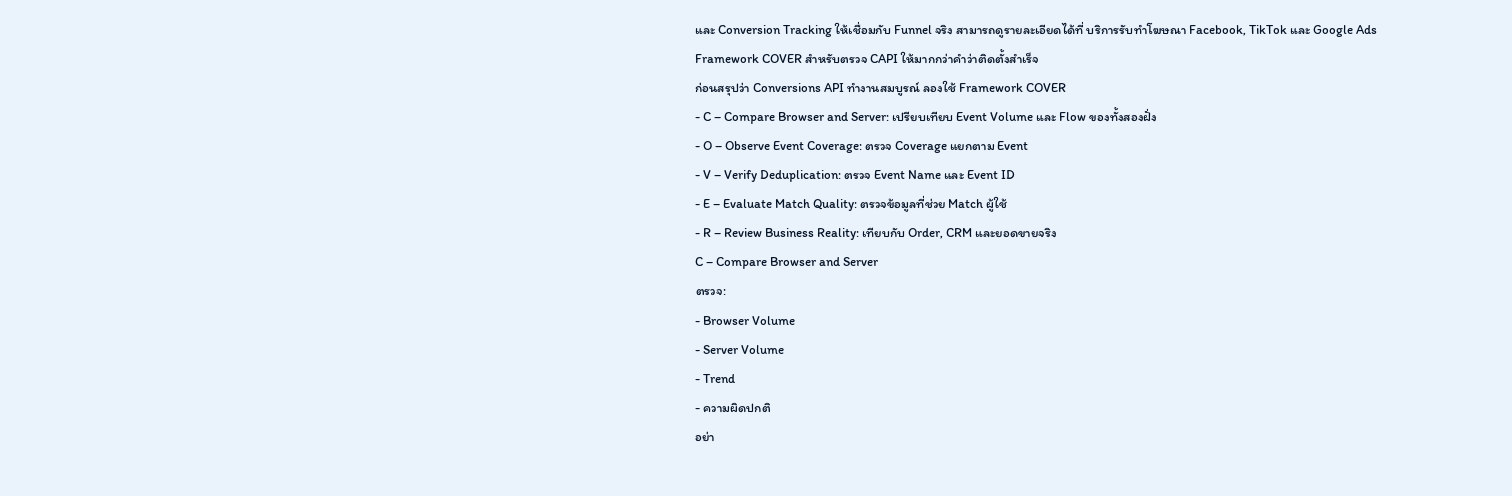และ Conversion Tracking ให้เชื่อมกับ Funnel จริง สามารถดูรายละเอียดได้ที่ บริการรับทำโฆษณา Facebook, TikTok และ Google Ads
Framework COVER สำหรับตรวจ CAPI ให้มากกว่าคำว่าติดตั้งสำเร็จ
ก่อนสรุปว่า Conversions API ทำงานสมบูรณ์ ลองใช้ Framework COVER
- C – Compare Browser and Server: เปรียบเทียบ Event Volume และ Flow ของทั้งสองฝั่ง
- O – Observe Event Coverage: ตรวจ Coverage แยกตาม Event
- V – Verify Deduplication: ตรวจ Event Name และ Event ID
- E – Evaluate Match Quality: ตรวจข้อมูลที่ช่วย Match ผู้ใช้
- R – Review Business Reality: เทียบกับ Order, CRM และยอดขายจริง
C – Compare Browser and Server
ตรวจ:
- Browser Volume
- Server Volume
- Trend
- ความผิดปกติ
อย่า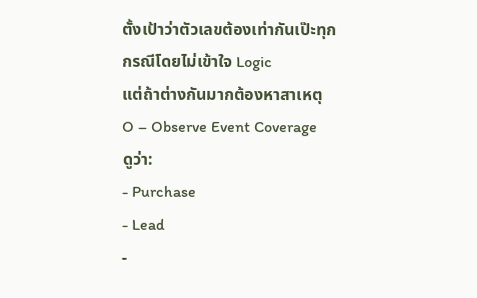ตั้งเป้าว่าตัวเลขต้องเท่ากันเป๊ะทุกกรณีโดยไม่เข้าใจ Logic
แต่ถ้าต่างกันมากต้องหาสาเหตุ
O – Observe Event Coverage
ดูว่า:
- Purchase
- Lead
-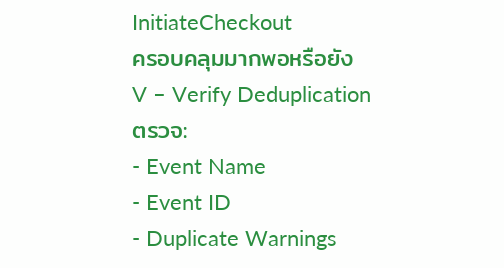InitiateCheckout
ครอบคลุมมากพอหรือยัง
V – Verify Deduplication
ตรวจ:
- Event Name
- Event ID
- Duplicate Warnings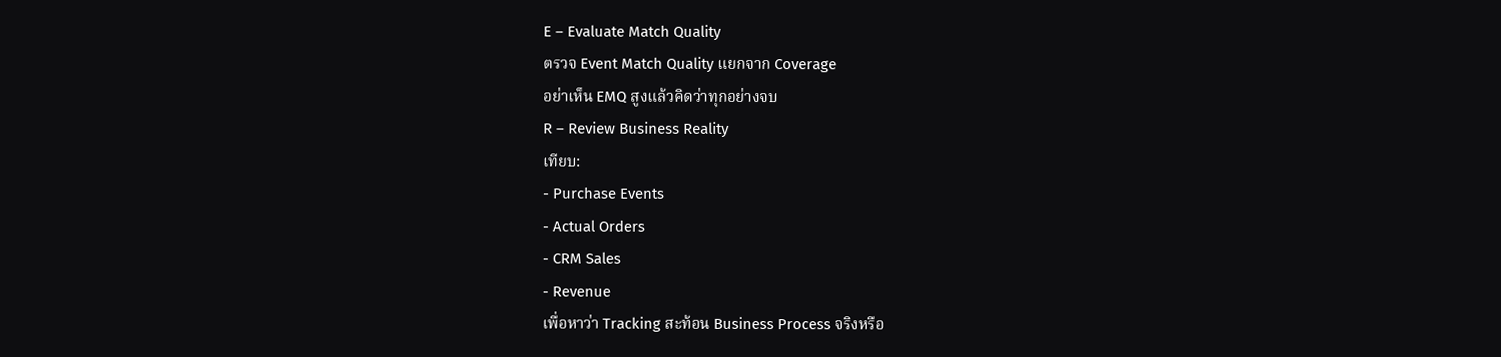E – Evaluate Match Quality
ตรวจ Event Match Quality แยกจาก Coverage
อย่าเห็น EMQ สูงแล้วคิดว่าทุกอย่างจบ
R – Review Business Reality
เทียบ:
- Purchase Events
- Actual Orders
- CRM Sales
- Revenue
เพื่อหาว่า Tracking สะท้อน Business Process จริงหรือ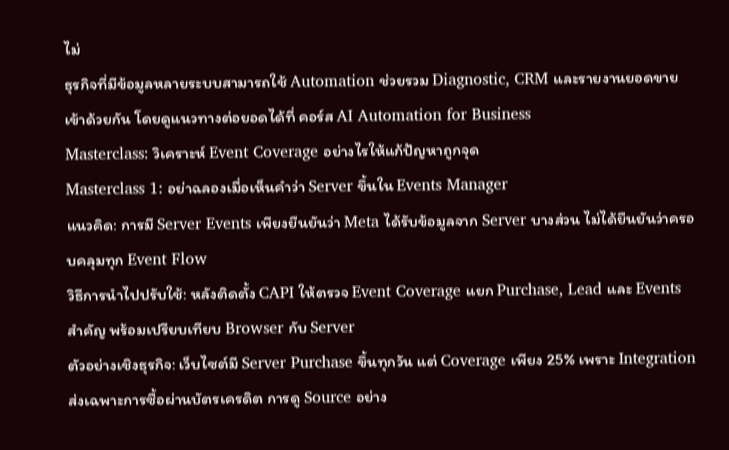ไม่
ธุรกิจที่มีข้อมูลหลายระบบสามารถใช้ Automation ช่วยรวม Diagnostic, CRM และรายงานยอดขายเข้าด้วยกัน โดยดูแนวทางต่อยอดได้ที่ คอร์ส AI Automation for Business
Masterclass: วิเคราะห์ Event Coverage อย่างไรให้แก้ปัญหาถูกจุด
Masterclass 1: อย่าฉลองเมื่อเห็นคำว่า Server ขึ้นใน Events Manager
แนวคิด: การมี Server Events เพียงยืนยันว่า Meta ได้รับข้อมูลจาก Server บางส่วน ไม่ได้ยืนยันว่าครอบคลุมทุก Event Flow
วิธีการนำไปปรับใช้: หลังติดตั้ง CAPI ให้ตรวจ Event Coverage แยก Purchase, Lead และ Events สำคัญ พร้อมเปรียบเทียบ Browser กับ Server
ตัวอย่างเชิงธุรกิจ: เว็บไซต์มี Server Purchase ขึ้นทุกวัน แต่ Coverage เพียง 25% เพราะ Integration ส่งเฉพาะการซื้อผ่านบัตรเครดิต การดู Source อย่าง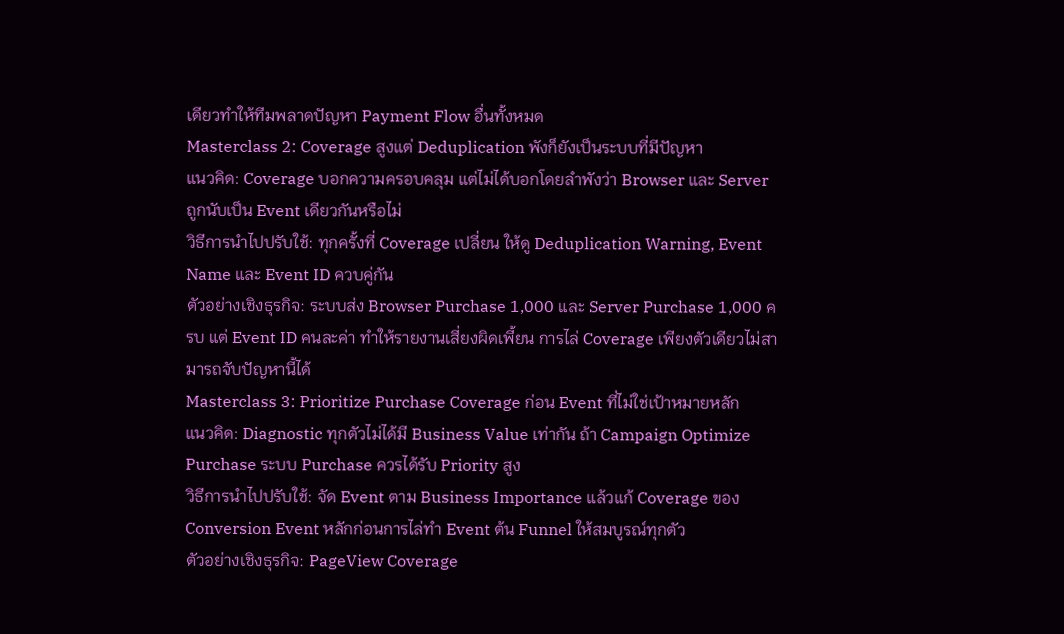เดียวทำให้ทีมพลาดปัญหา Payment Flow อื่นทั้งหมด
Masterclass 2: Coverage สูงแต่ Deduplication พังก็ยังเป็นระบบที่มีปัญหา
แนวคิด: Coverage บอกความครอบคลุม แต่ไม่ได้บอกโดยลำพังว่า Browser และ Server ถูกนับเป็น Event เดียวกันหรือไม่
วิธีการนำไปปรับใช้: ทุกครั้งที่ Coverage เปลี่ยน ให้ดู Deduplication Warning, Event Name และ Event ID ควบคู่กัน
ตัวอย่างเชิงธุรกิจ: ระบบส่ง Browser Purchase 1,000 และ Server Purchase 1,000 ครบ แต่ Event ID คนละค่า ทำให้รายงานเสี่ยงผิดเพี้ยน การไล่ Coverage เพียงตัวเดียวไม่สามารถจับปัญหานี้ได้
Masterclass 3: Prioritize Purchase Coverage ก่อน Event ที่ไม่ใช่เป้าหมายหลัก
แนวคิด: Diagnostic ทุกตัวไม่ได้มี Business Value เท่ากัน ถ้า Campaign Optimize Purchase ระบบ Purchase ควรได้รับ Priority สูง
วิธีการนำไปปรับใช้: จัด Event ตาม Business Importance แล้วแก้ Coverage ของ Conversion Event หลักก่อนการไล่ทำ Event ต้น Funnel ให้สมบูรณ์ทุกตัว
ตัวอย่างเชิงธุรกิจ: PageView Coverage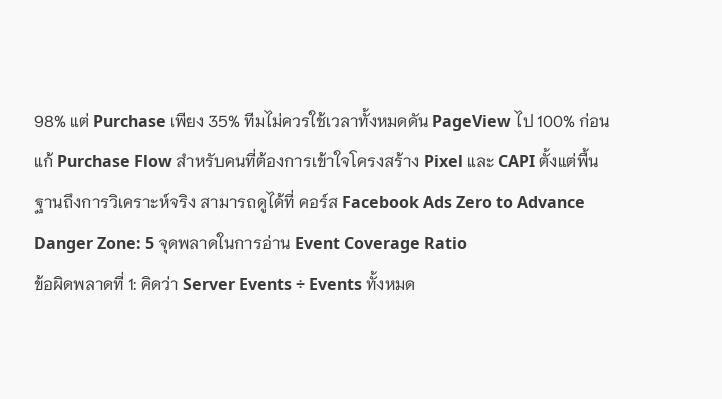98% แต่ Purchase เพียง 35% ทีมไม่ควรใช้เวลาทั้งหมดดัน PageView ไป 100% ก่อนแก้ Purchase Flow สำหรับคนที่ต้องการเข้าใจโครงสร้าง Pixel และ CAPI ตั้งแต่พื้นฐานถึงการวิเคราะห์จริง สามารถดูได้ที่ คอร์ส Facebook Ads Zero to Advance
Danger Zone: 5 จุดพลาดในการอ่าน Event Coverage Ratio
ข้อผิดพลาดที่ 1: คิดว่า Server Events ÷ Events ทั้งหมด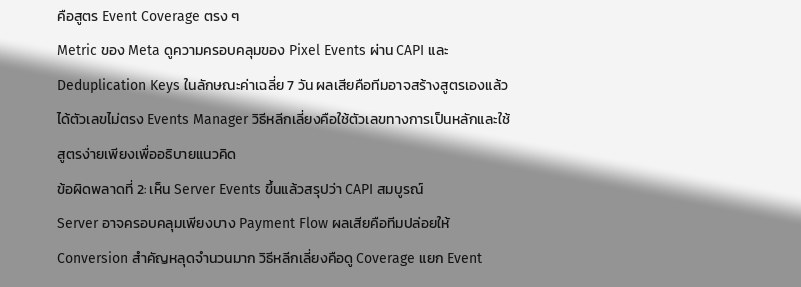คือสูตร Event Coverage ตรง ๆ
Metric ของ Meta ดูความครอบคลุมของ Pixel Events ผ่าน CAPI และ Deduplication Keys ในลักษณะค่าเฉลี่ย 7 วัน ผลเสียคือทีมอาจสร้างสูตรเองแล้วได้ตัวเลขไม่ตรง Events Manager วิธีหลีกเลี่ยงคือใช้ตัวเลขทางการเป็นหลักและใช้สูตรง่ายเพียงเพื่ออธิบายแนวคิด
ข้อผิดพลาดที่ 2: เห็น Server Events ขึ้นแล้วสรุปว่า CAPI สมบูรณ์
Server อาจครอบคลุมเพียงบาง Payment Flow ผลเสียคือทีมปล่อยให้ Conversion สำคัญหลุดจำนวนมาก วิธีหลีกเลี่ยงคือดู Coverage แยก Event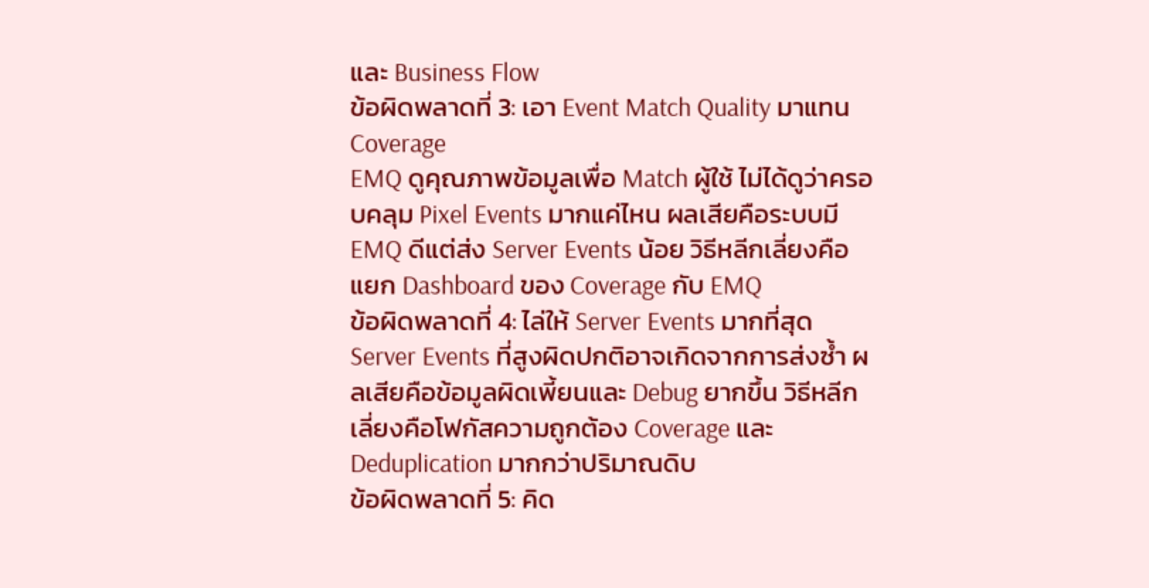และ Business Flow
ข้อผิดพลาดที่ 3: เอา Event Match Quality มาแทน Coverage
EMQ ดูคุณภาพข้อมูลเพื่อ Match ผู้ใช้ ไม่ได้ดูว่าครอบคลุม Pixel Events มากแค่ไหน ผลเสียคือระบบมี EMQ ดีแต่ส่ง Server Events น้อย วิธีหลีกเลี่ยงคือแยก Dashboard ของ Coverage กับ EMQ
ข้อผิดพลาดที่ 4: ไล่ให้ Server Events มากที่สุด
Server Events ที่สูงผิดปกติอาจเกิดจากการส่งซ้ำ ผลเสียคือข้อมูลผิดเพี้ยนและ Debug ยากขึ้น วิธีหลีกเลี่ยงคือโฟกัสความถูกต้อง Coverage และ Deduplication มากกว่าปริมาณดิบ
ข้อผิดพลาดที่ 5: คิด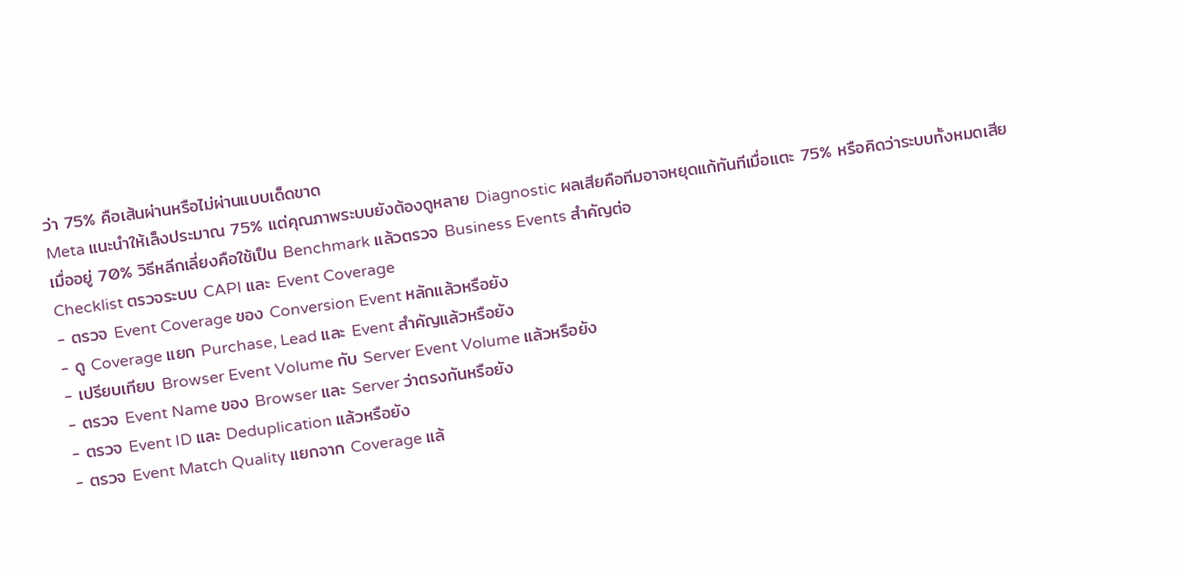ว่า 75% คือเส้นผ่านหรือไม่ผ่านแบบเด็ดขาด
Meta แนะนำให้เล็งประมาณ 75% แต่คุณภาพระบบยังต้องดูหลาย Diagnostic ผลเสียคือทีมอาจหยุดแก้ทันทีเมื่อแตะ 75% หรือคิดว่าระบบทั้งหมดเสียเมื่ออยู่ 70% วิธีหลีกเลี่ยงคือใช้เป็น Benchmark แล้วตรวจ Business Events สำคัญต่อ
Checklist ตรวจระบบ CAPI และ Event Coverage
- ตรวจ Event Coverage ของ Conversion Event หลักแล้วหรือยัง
- ดู Coverage แยก Purchase, Lead และ Event สำคัญแล้วหรือยัง
- เปรียบเทียบ Browser Event Volume กับ Server Event Volume แล้วหรือยัง
- ตรวจ Event Name ของ Browser และ Server ว่าตรงกันหรือยัง
- ตรวจ Event ID และ Deduplication แล้วหรือยัง
- ตรวจ Event Match Quality แยกจาก Coverage แล้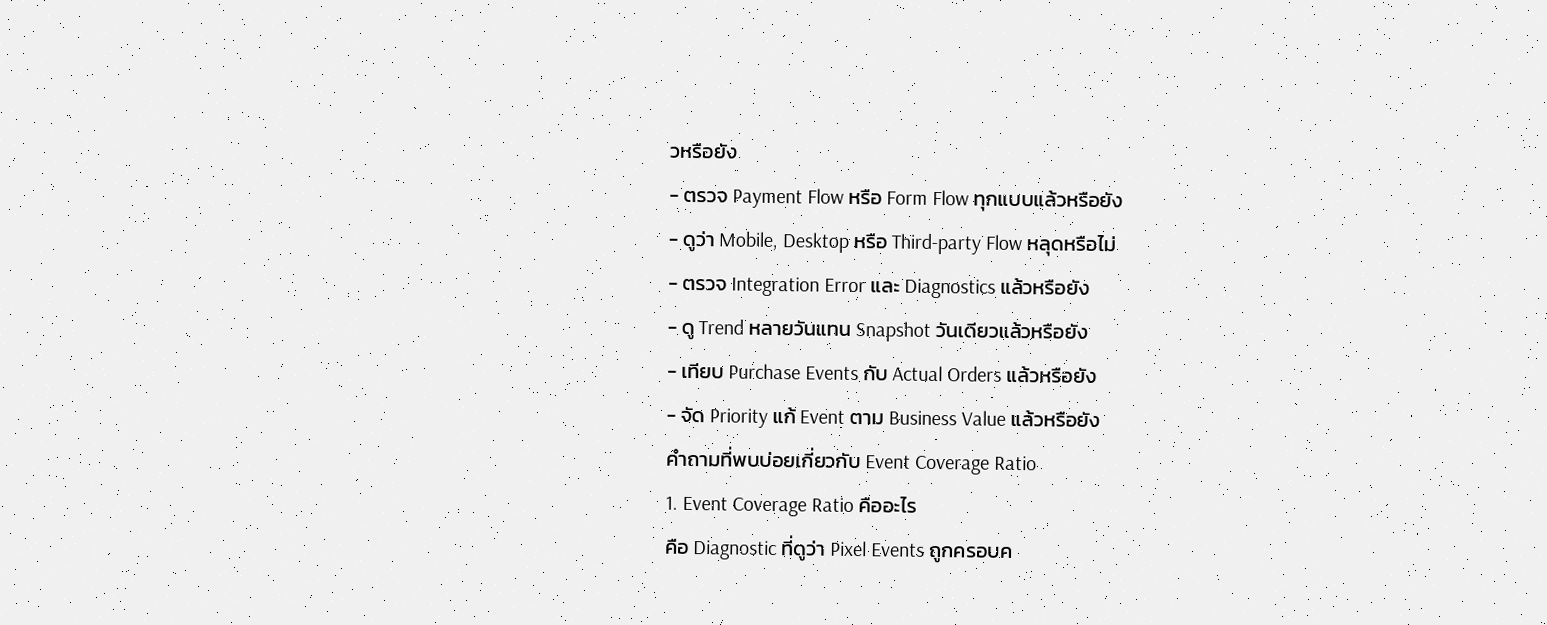วหรือยัง
- ตรวจ Payment Flow หรือ Form Flow ทุกแบบแล้วหรือยัง
- ดูว่า Mobile, Desktop หรือ Third-party Flow หลุดหรือไม่
- ตรวจ Integration Error และ Diagnostics แล้วหรือยัง
- ดู Trend หลายวันแทน Snapshot วันเดียวแล้วหรือยัง
- เทียบ Purchase Events กับ Actual Orders แล้วหรือยัง
- จัด Priority แก้ Event ตาม Business Value แล้วหรือยัง
คำถามที่พบบ่อยเกี่ยวกับ Event Coverage Ratio
1. Event Coverage Ratio คืออะไร
คือ Diagnostic ที่ดูว่า Pixel Events ถูกครอบค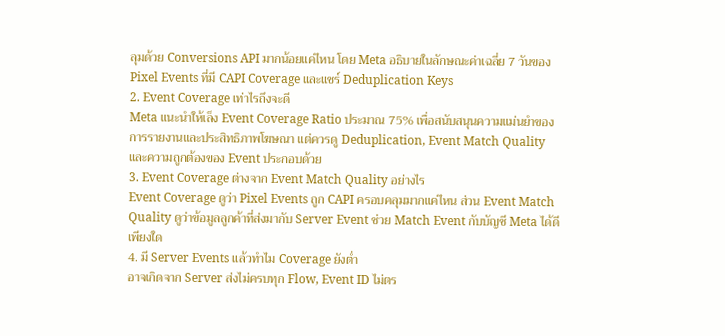ลุมด้วย Conversions API มากน้อยแค่ไหน โดย Meta อธิบายในลักษณะค่าเฉลี่ย 7 วันของ Pixel Events ที่มี CAPI Coverage และแชร์ Deduplication Keys
2. Event Coverage เท่าไรถึงจะดี
Meta แนะนำให้เล็ง Event Coverage Ratio ประมาณ 75% เพื่อสนับสนุนความแม่นยำของการรายงานและประสิทธิภาพโฆษณา แต่ควรดู Deduplication, Event Match Quality และความถูกต้องของ Event ประกอบด้วย
3. Event Coverage ต่างจาก Event Match Quality อย่างไร
Event Coverage ดูว่า Pixel Events ถูก CAPI ครอบคลุมมากแค่ไหน ส่วน Event Match Quality ดูว่าข้อมูลลูกค้าที่ส่งมากับ Server Event ช่วย Match Event กับบัญชี Meta ได้ดีเพียงใด
4. มี Server Events แล้วทำไม Coverage ยังต่ำ
อาจเกิดจาก Server ส่งไม่ครบทุก Flow, Event ID ไม่ตร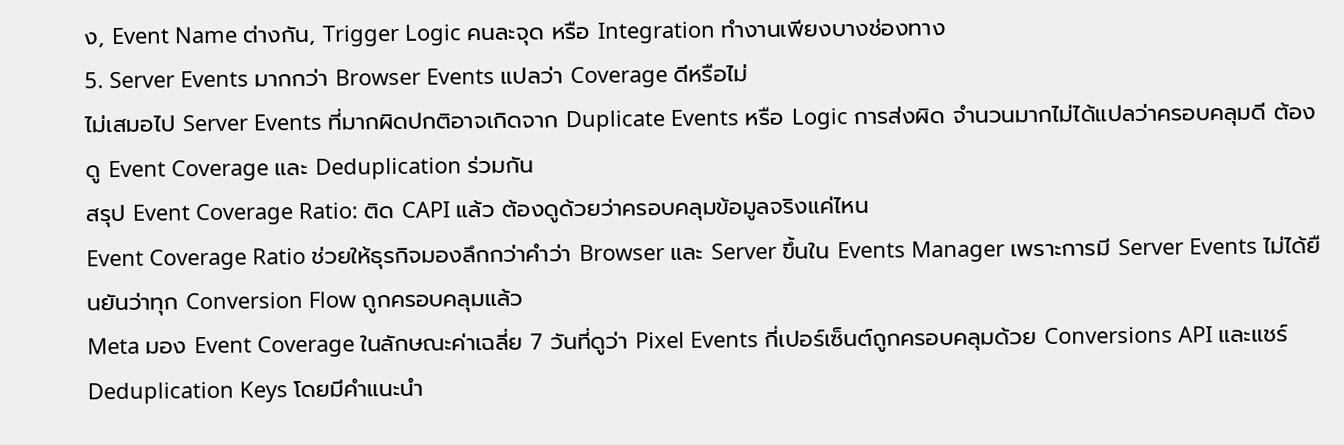ง, Event Name ต่างกัน, Trigger Logic คนละจุด หรือ Integration ทำงานเพียงบางช่องทาง
5. Server Events มากกว่า Browser Events แปลว่า Coverage ดีหรือไม่
ไม่เสมอไป Server Events ที่มากผิดปกติอาจเกิดจาก Duplicate Events หรือ Logic การส่งผิด จำนวนมากไม่ได้แปลว่าครอบคลุมดี ต้องดู Event Coverage และ Deduplication ร่วมกัน
สรุป Event Coverage Ratio: ติด CAPI แล้ว ต้องดูด้วยว่าครอบคลุมข้อมูลจริงแค่ไหน
Event Coverage Ratio ช่วยให้ธุรกิจมองลึกกว่าคำว่า Browser และ Server ขึ้นใน Events Manager เพราะการมี Server Events ไม่ได้ยืนยันว่าทุก Conversion Flow ถูกครอบคลุมแล้ว
Meta มอง Event Coverage ในลักษณะค่าเฉลี่ย 7 วันที่ดูว่า Pixel Events กี่เปอร์เซ็นต์ถูกครอบคลุมด้วย Conversions API และแชร์ Deduplication Keys โดยมีคำแนะนำ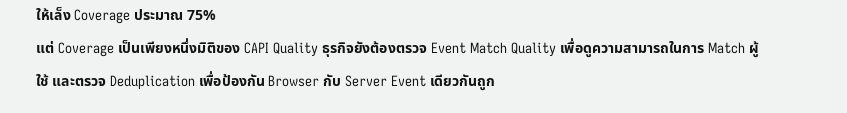ให้เล็ง Coverage ประมาณ 75%
แต่ Coverage เป็นเพียงหนึ่งมิติของ CAPI Quality ธุรกิจยังต้องตรวจ Event Match Quality เพื่อดูความสามารถในการ Match ผู้ใช้ และตรวจ Deduplication เพื่อป้องกัน Browser กับ Server Event เดียวกันถูก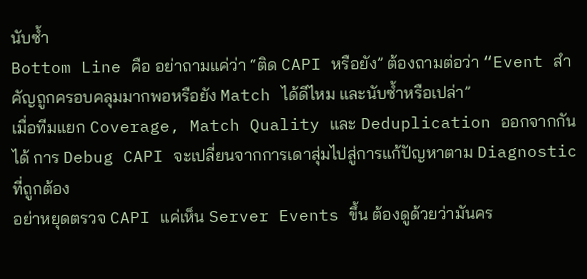นับซ้ำ
Bottom Line คือ อย่าถามแค่ว่า “ติด CAPI หรือยัง” ต้องถามต่อว่า “Event สำคัญถูกครอบคลุมมากพอหรือยัง Match ได้ดีไหม และนับซ้ำหรือเปล่า”
เมื่อทีมแยก Coverage, Match Quality และ Deduplication ออกจากกันได้ การ Debug CAPI จะเปลี่ยนจากการเดาสุ่มไปสู่การแก้ปัญหาตาม Diagnostic ที่ถูกต้อง
อย่าหยุดตรวจ CAPI แค่เห็น Server Events ขึ้น ต้องดูด้วยว่ามันคร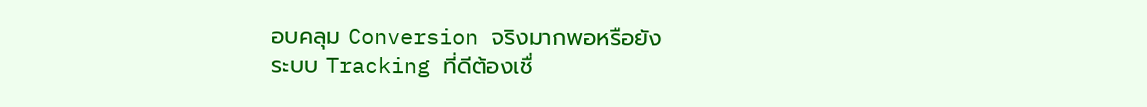อบคลุม Conversion จริงมากพอหรือยัง
ระบบ Tracking ที่ดีต้องเชื่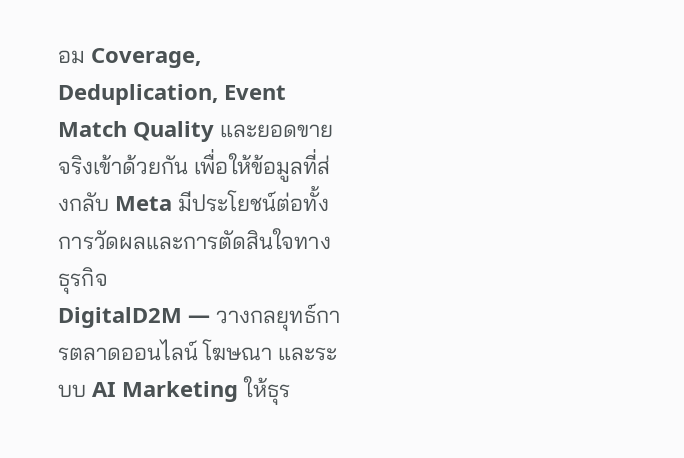อม Coverage, Deduplication, Event Match Quality และยอดขายจริงเข้าด้วยกัน เพื่อให้ข้อมูลที่ส่งกลับ Meta มีประโยชน์ต่อทั้งการวัดผลและการตัดสินใจทางธุรกิจ
DigitalD2M — วางกลยุทธ์การตลาดออนไลน์ โฆษณา และระบบ AI Marketing ให้ธุร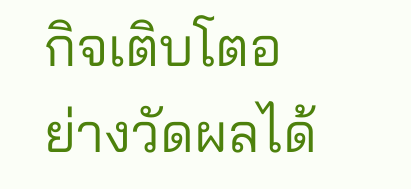กิจเติบโตอย่างวัดผลได้